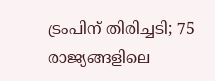ട്രംപിന് തിരിച്ചടി; 75 രാജ്യങ്ങളിലെ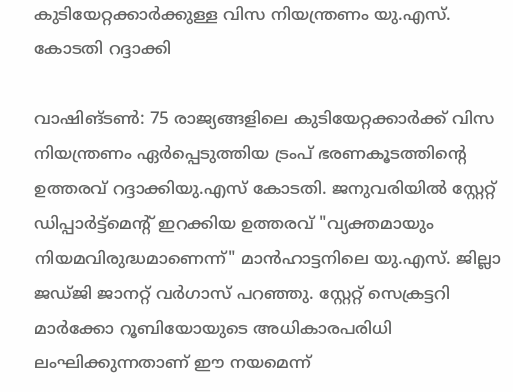കുടിയേറ്റക്കാർക്കുള്ള വിസ നിയന്ത്രണം യു.എസ്. കോടതി റദ്ദാക്കി

വാഷിങ്ടൺ: 75 രാജ്യങ്ങളിലെ കുടിയേറ്റക്കാർക്ക് വിസ നിയന്ത്രണം ഏർപ്പെടുത്തിയ ട്രംപ് ഭരണകൂടത്തിന്റെ ഉത്തരവ് റദ്ദാക്കിയു.എസ് കോടതി. ജനുവരിയിൽ സ്റ്റേറ്റ് ഡിപ്പാർട്ട്മെന്റ് ഇറക്കിയ ഉത്തരവ് "വ്യക്തമായും നിയമവിരുദ്ധമാണെന്ന്" മാൻഹാട്ടനിലെ യു.എസ്. ജില്ലാ ജഡ്ജി ജാനറ്റ് വർഗാസ് പറഞ്ഞു. സ്റ്റേറ്റ് സെക്രട്ടറി മാർക്കോ റൂബിയോയുടെ അധികാരപരിധി ലംഘിക്കുന്നതാണ് ഈ നയമെന്ന്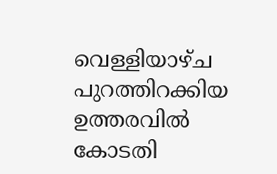വെള്ളിയാഴ്ച പുറത്തിറക്കിയ ഉത്തരവിൽ കോടതി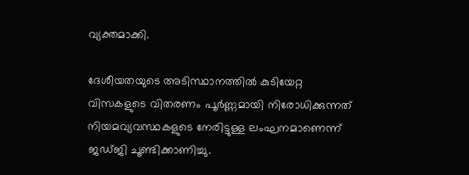വ്യക്തമാക്കി.

ദേശീയതയുടെ അടിസ്ഥാനത്തിൽ കുടിയേറ്റ വിസകളുടെ വിതരണം പൂർണ്ണമായി നിരോധിക്കുന്നത് നിയമവ്യവസ്ഥകളുടെ നേരിട്ടുള്ള ലംഘനമാണെന്ന് ജഡ്ജി ചൂണ്ടിക്കാണിച്ചു.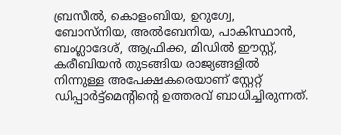ബ്രസീൽ, കൊളംബിയ, ഉറുഗ്വേ, ബോസ്നിയ, അൽബേനിയ, പാകിസ്ഥാൻ, ബംഗ്ലാദേശ്, ആഫ്രിക്ക, മിഡിൽ ഈസ്റ്റ്, കരീബിയൻ തുടങ്ങിയ രാജ്യങ്ങളിൽ നിന്നുള്ള അപേക്ഷകരെയാണ് സ്റ്റേറ്റ് ഡിപ്പാർട്ട്മെന്റിന്റെ ഉത്തരവ് ബാധിച്ചിരുന്നത്.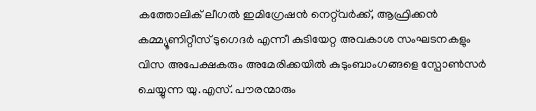കത്തോലിക് ലീഗൽ ഇമിഗ്രേഷൻ നെറ്റ്‌വർക്ക്, ആഫ്രിക്കൻ കമ്മ്യൂണിറ്റീസ് ടുഗെദർ എന്നീ കുടിയേറ്റ അവകാശ സംഘടനകളും വിസ അപേക്ഷകരും അമേരിക്കയിൽ കുടുംബാംഗങ്ങളെ സ്പോൺസർ ചെയ്യുന്ന യു.എസ്. പൗരന്മാരും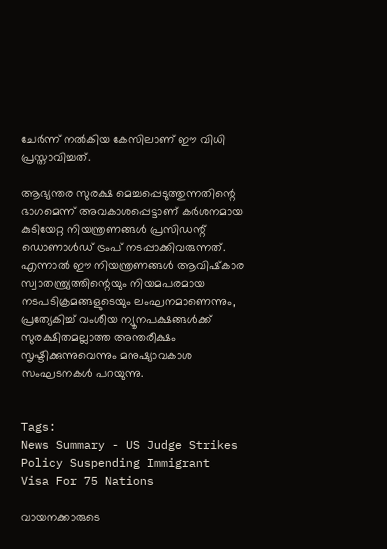ചേർന്ന് നൽകിയ കേസിലാണ് ഈ വിധി പ്രസ്താവിച്ചത്.

ആഭ്യന്തര സുരക്ഷ മെച്ചപ്പെടുത്തുന്നതിന്റെ ഭാഗമെന്ന് അവകാശപ്പെട്ടാണ് കർശനമായ കുടിയേറ്റ നിയന്ത്രണങ്ങൾ പ്രസിഡന്റ് ഡൊണാൾഡ് ട്രംപ് നടപ്പാക്കിവരുന്നത്. എന്നാൽ ഈ നിയന്ത്രണങ്ങൾ ആവിഷ്‌കാര സ്വാതന്ത്ര്യത്തിന്റെയും നിയമപരമായ നടപടിക്രമങ്ങളുടെയും ലംഘനമാണെന്നും, പ്രത്യേകിച്ച് വംശീയ ന്യൂനപക്ഷങ്ങൾക്ക് സുരക്ഷിതമല്ലാത്ത അന്തരീക്ഷം സൃഷ്ടിക്കുന്നുവെന്നും മനുഷ്യാവകാശ സംഘടനകൾ പറയുന്നു.


Tags:
News Summary - US Judge Strikes Policy Suspending Immigrant Visa For 75 Nations

വായനക്കാരുടെ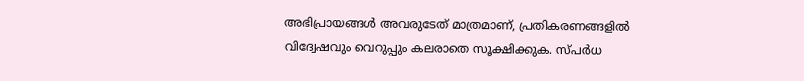അഭിപ്രായങ്ങള്‍ അവരുടേത് മാത്രമാണ്, പ്രതികരണങ്ങളിൽ വിദ്വേഷവും വെറുപ്പും കലരാതെ സൂക്ഷിക്കുക. സ്പർധ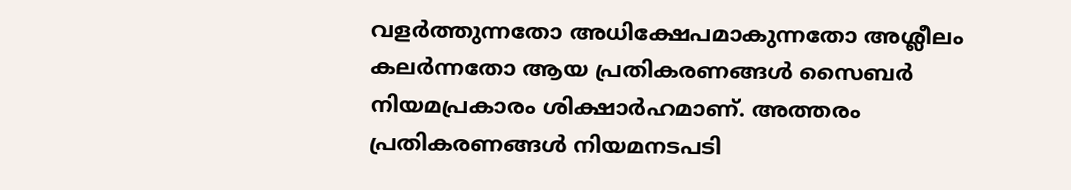വളർത്തുന്നതോ അധിക്ഷേപമാകുന്നതോ അശ്ലീലം കലർന്നതോ ആയ പ്രതികരണങ്ങൾ സൈബർ നിയമപ്രകാരം ശിക്ഷാർഹമാണ്. അത്തരം പ്രതികരണങ്ങൾ നിയമനടപടി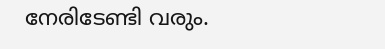നേരിടേണ്ടി വരും.